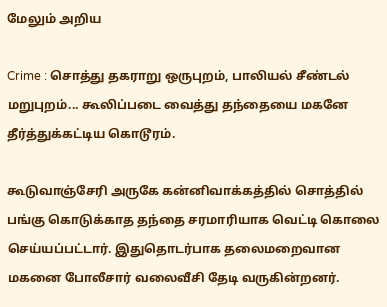மேலும் அறிய

Crime : சொத்து தகராறு ஒருபுறம், பாலியல் சீண்டல் மறுபுறம்... கூலிப்படை வைத்து தந்தையை மகனே தீர்த்துக்கட்டிய கொடூரம்.

கூடுவாஞ்சேரி அருகே கன்னிவாக்கத்தில் சொத்தில் பங்கு கொடுக்காத தந்தை சரமாரியாக வெட்டி கொலை செய்யப்பட்டார். இதுதொடர்பாக தலைமறைவான மகனை போலீசார் வலைவீசி தேடி வருகின்றனர்.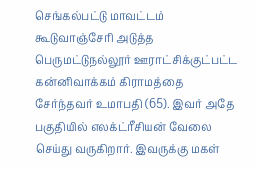செங்கல்பட்டு மாவட்டம் கூடுவாஞ்சேரி அடுத்த பெருமட்டுநல்லூர் ஊராட்சிக்குட்பட்ட கன்னிவாக்கம் கிராமத்தை சேர்ந்தவர் உமாபதி (65). இவர் அதே பகுதியில் எலக்ட்ரீசியன் வேலை செய்து வருகிறார். இவருக்கு மகள்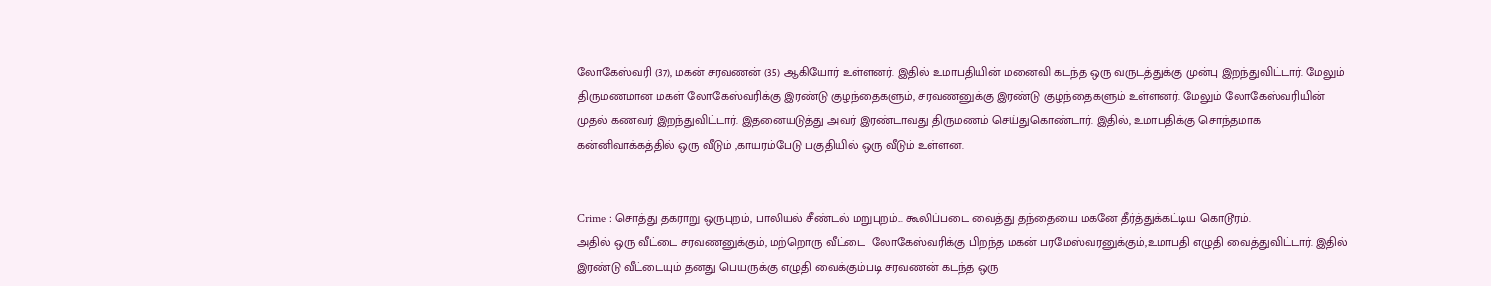லோகேஸ்வரி (37), மகன் சரவணன் (35) ஆகியோர் உள்ளனர். இதில் உமாபதியின் மனைவி கடந்த ஒரு வருடத்துக்கு முன்பு இறந்துவிட்டார். மேலும் திருமணமான மகள் லோகேஸ்வரிக்கு இரண்டு குழந்தைகளும், சரவணனுக்கு இரண்டு குழந்தைகளும் உள்ளனர். மேலும் லோகேஸ்வரியின் முதல் கணவர் இறந்துவிட்டார். இதனையடுத்து அவர் இரண்டாவது திருமணம் செய்துகொண்டார். இதில், உமாபதிக்கு சொந்தமாக கன்னிவாக்கத்தில் ஒரு வீடும் ,காயரம்பேடு பகுதியில் ஒரு வீடும் உள்ளன.


Crime : சொத்து தகராறு ஒருபுறம், பாலியல் சீண்டல் மறுபுறம்... கூலிப்படை வைத்து தந்தையை மகனே தீர்த்துக்கட்டிய கொடூரம்.
அதில் ஒரு வீட்டை சரவணனுக்கும், மற்றொரு வீட்டை  லோகேஸ்வரிக்கு பிறந்த மகன் பரமேஸ்வரனுக்கும்,உமாபதி எழுதி வைத்துவிட்டார். இதில் இரண்டு வீட்டையும் தனது பெயருக்கு எழுதி வைக்கும்படி சரவணன் கடந்த ஒரு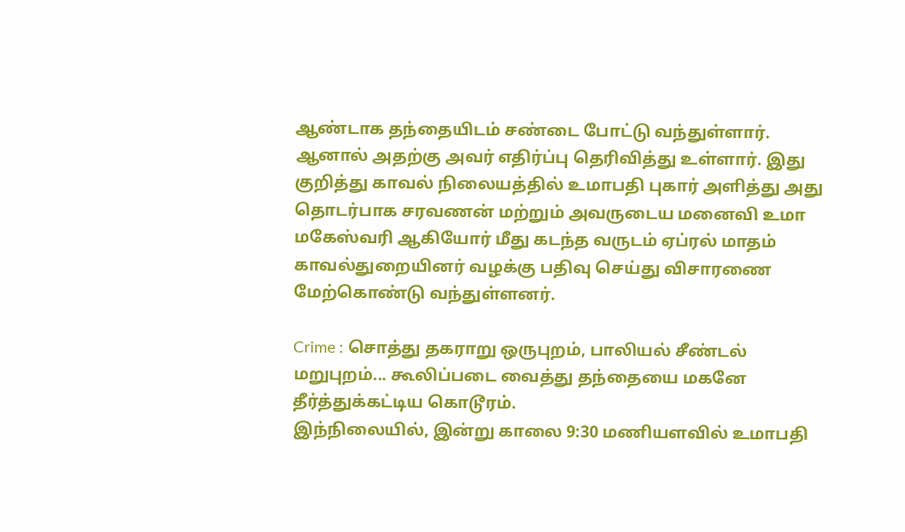ஆண்டாக தந்தையிடம் சண்டை போட்டு வந்துள்ளார். ஆனால் அதற்கு அவர் எதிர்ப்பு தெரிவித்து உள்ளார். இது குறித்து காவல் நிலையத்தில் உமாபதி புகார் அளித்து அது தொடர்பாக சரவணன் மற்றும் அவருடைய மனைவி உமா மகேஸ்வரி ஆகியோர் மீது கடந்த வருடம் ஏப்ரல் மாதம் காவல்துறையினர் வழக்கு பதிவு செய்து விசாரணை மேற்கொண்டு வந்துள்ளனர்.

Crime : சொத்து தகராறு ஒருபுறம், பாலியல் சீண்டல் மறுபுறம்... கூலிப்படை வைத்து தந்தையை மகனே தீர்த்துக்கட்டிய கொடூரம்.
இந்நிலையில், இன்று காலை 9:30 மணியளவில் உமாபதி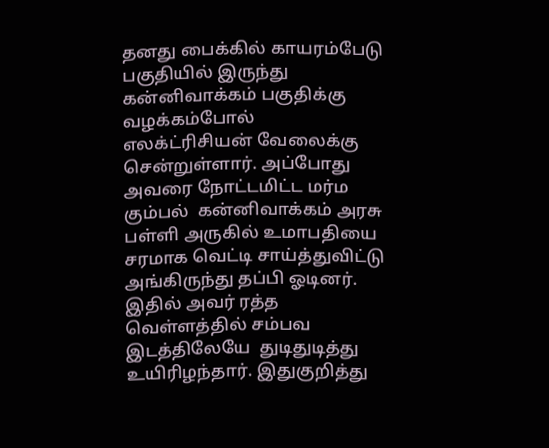தனது பைக்கில் காயரம்பேடு பகுதியில் இருந்து கன்னிவாக்கம் பகுதிக்கு வழக்கம்போல் எலக்ட்ரிசியன் வேலைக்கு சென்றுள்ளார். அப்போது அவரை நோட்டமிட்ட மர்ம கும்பல்  கன்னிவாக்கம் அரசு பள்ளி அருகில் உமாபதியை சரமாக வெட்டி சாய்த்துவிட்டு அங்கிருந்து தப்பி ஓடினர். இதில் அவர் ரத்த வெள்ளத்தில் சம்பவ இடத்திலேயே  துடிதுடித்து உயிரிழந்தார். இதுகுறித்து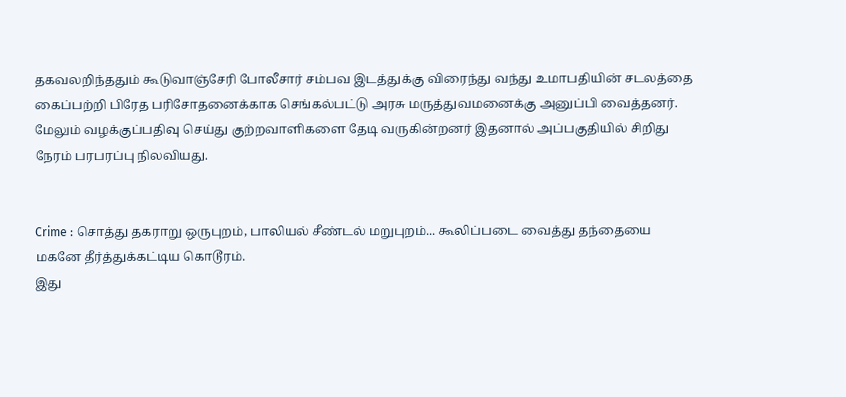தகவலறிந்ததும் கூடுவாஞ்சேரி போலீசார் சம்பவ இடத்துக்கு விரைந்து வந்து உமாபதியின் சடலத்தை கைப்பற்றி பிரேத பரிசோதனைக்காக செங்கல்பட்டு அரசு மருத்துவமனைக்கு அனுப்பி வைத்தனர். மேலும் வழக்குப்பதிவு செய்து குற்றவாளிகளை தேடி வருகின்றனர் இதனால் அப்பகுதியில் சிறிது நேரம் பரபரப்பு நிலவியது.


Crime : சொத்து தகராறு ஒருபுறம், பாலியல் சீண்டல் மறுபுறம்... கூலிப்படை வைத்து தந்தையை மகனே தீர்த்துக்கட்டிய கொடூரம்.
இது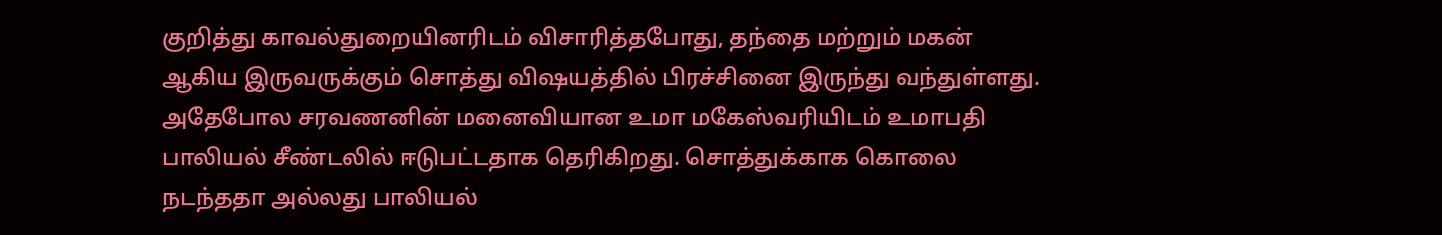குறித்து காவல்துறையினரிடம் விசாரித்தபோது, தந்தை மற்றும் மகன் ஆகிய இருவருக்கும் சொத்து விஷயத்தில் பிரச்சினை இருந்து வந்துள்ளது. அதேபோல சரவணனின் மனைவியான உமா மகேஸ்வரியிடம் உமாபதி பாலியல் சீண்டலில் ஈடுபட்டதாக தெரிகிறது. சொத்துக்காக கொலை நடந்ததா அல்லது பாலியல்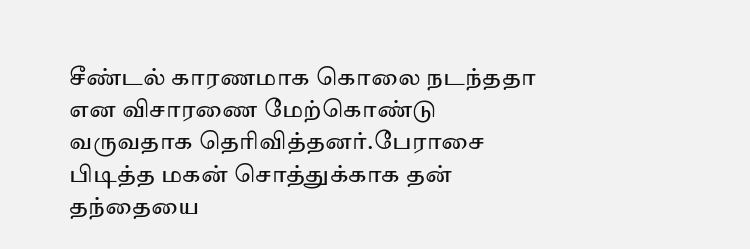சீண்டல் காரணமாக கொலை நடந்ததா என விசாரணை மேற்கொண்டு வருவதாக தெரிவித்தனர்.பேராசை பிடித்த மகன் சொத்துக்காக தன் தந்தையை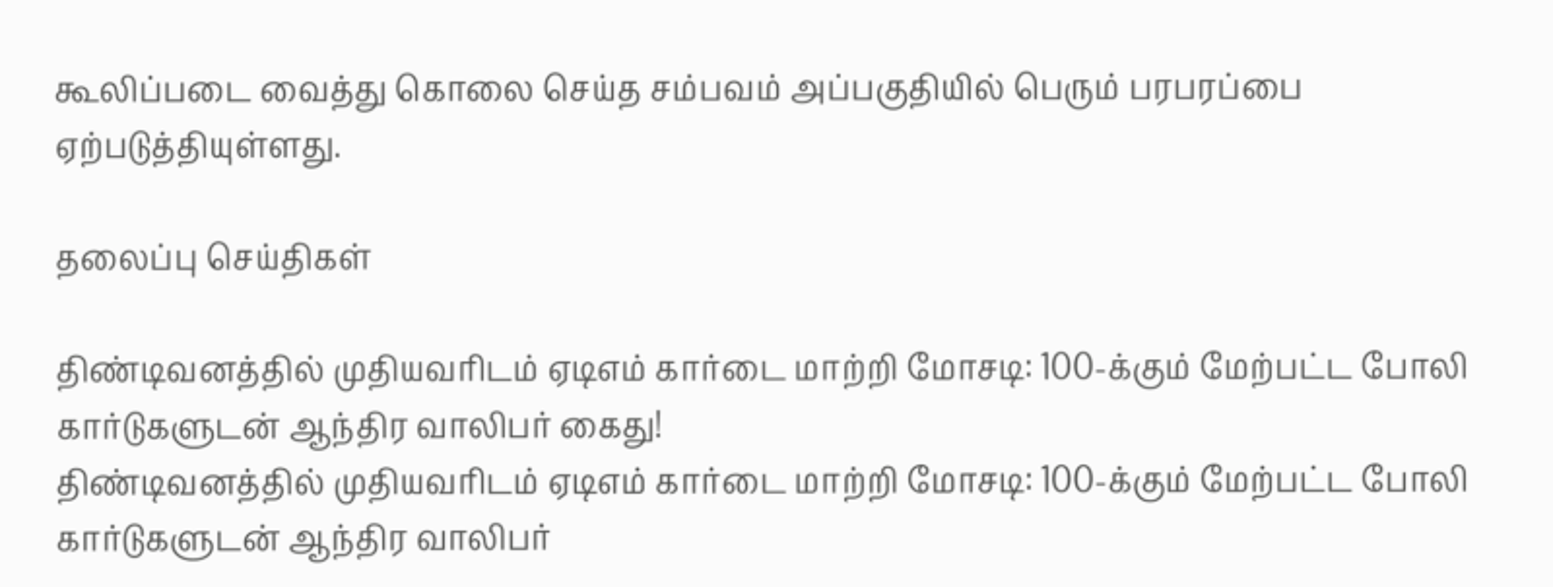கூலிப்படை வைத்து கொலை செய்த சம்பவம் அப்பகுதியில் பெரும் பரபரப்பை ஏற்படுத்தியுள்ளது.

தலைப்பு செய்திகள்

திண்டிவனத்தில் முதியவரிடம் ஏடிஎம் கார்டை மாற்றி மோசடி: 100-க்கும் மேற்பட்ட போலி கார்டுகளுடன் ஆந்திர வாலிபர் கைது!
திண்டிவனத்தில் முதியவரிடம் ஏடிஎம் கார்டை மாற்றி மோசடி: 100-க்கும் மேற்பட்ட போலி கார்டுகளுடன் ஆந்திர வாலிபர்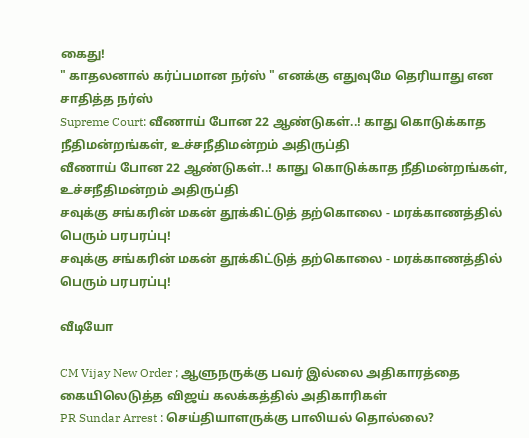கைது!
" காதலனால் கர்ப்பமான நர்ஸ் " எனக்கு எதுவுமே தெரியாது என சாதித்த நர்ஸ்
Supreme Court: வீணாய் போன 22 ஆண்டுகள்..! காது கொடுக்காத நீதிமன்றங்கள், உச்சநீதிமன்றம் அதிருப்தி
வீணாய் போன 22 ஆண்டுகள்..! காது கொடுக்காத நீதிமன்றங்கள், உச்சநீதிமன்றம் அதிருப்தி
சவுக்கு சங்கரின் மகன் தூக்கிட்டுத் தற்கொலை - மரக்காணத்தில் பெரும் பரபரப்பு!
சவுக்கு சங்கரின் மகன் தூக்கிட்டுத் தற்கொலை - மரக்காணத்தில் பெரும் பரபரப்பு!

வீடியோ

CM Vijay New Order ; ஆளுநருக்கு பவர் இல்லை அதிகாரத்தை கையிலெடுத்த விஜய் கலக்கத்தில் அதிகாரிகள்
PR Sundar Arrest : செய்தியாளருக்கு பாலியல் தொல்லை?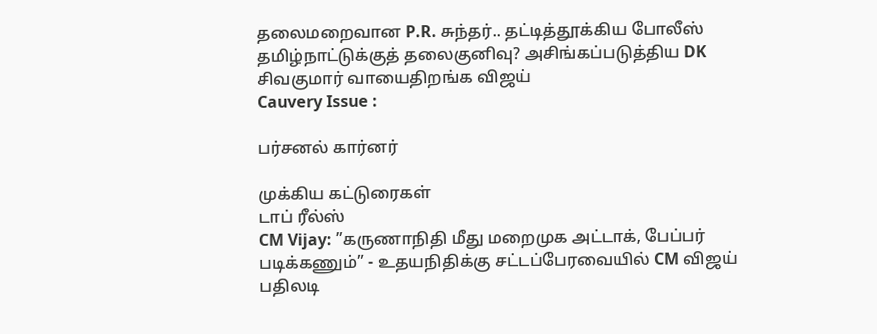தலைமறைவான P.R. சுந்தர்.. தட்டித்தூக்கிய போலீஸ்
தமிழ்நாட்டுக்குத் தலைகுனிவு? அசிங்கப்படுத்திய DK சிவகுமார் வாயைதிறங்க விஜய்
Cauvery Issue :

பர்சனல் கார்னர்

முக்கிய கட்டுரைகள்
டாப் ரீல்ஸ்
CM Vijay: ”கருணாநிதி மீது மறைமுக அட்டாக், பேப்பர் படிக்கணும்” - உதயநிதிக்கு சட்டப்பேரவையில் CM விஜய் பதிலடி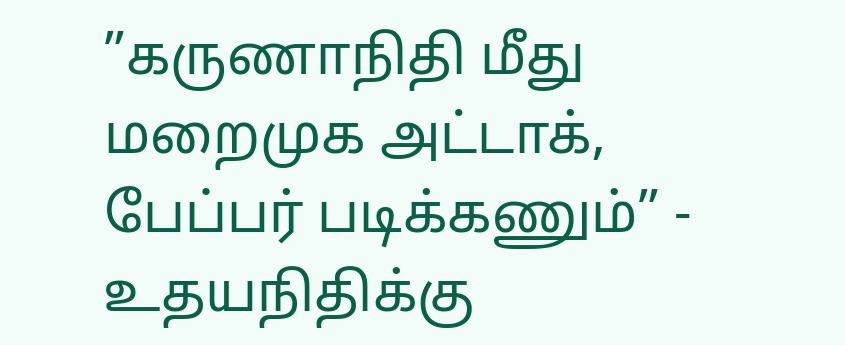”கருணாநிதி மீது மறைமுக அட்டாக், பேப்பர் படிக்கணும்” - உதயநிதிக்கு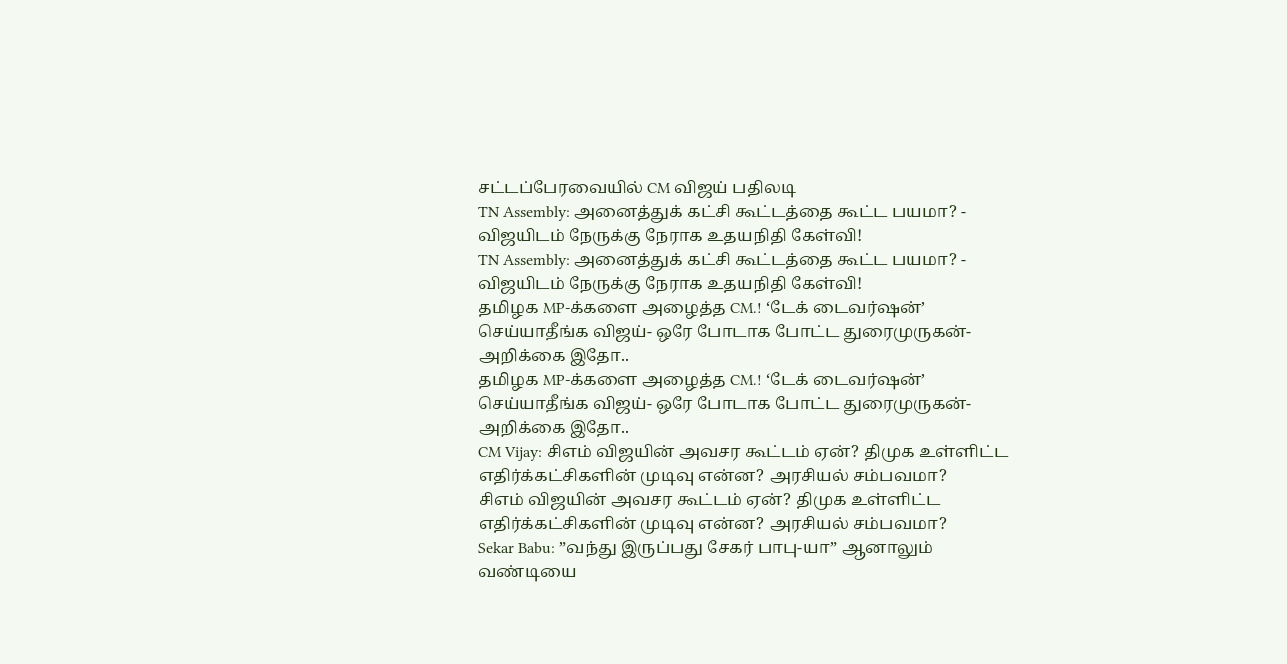சட்டப்பேரவையில் CM விஜய் பதிலடி
TN Assembly: அனைத்துக் கட்சி கூட்டத்தை கூட்ட பயமா? - விஜயிடம் நேருக்கு நேராக உதயநிதி கேள்வி!
TN Assembly: அனைத்துக் கட்சி கூட்டத்தை கூட்ட பயமா? - விஜயிடம் நேருக்கு நேராக உதயநிதி கேள்வி!
தமிழக MP-க்களை அழைத்த CM.! ‘டேக் டைவர்ஷன்’ செய்யாதீங்க விஜய்- ஒரே போடாக போட்ட துரைமுருகன்- அறிக்கை இதோ..
தமிழக MP-க்களை அழைத்த CM.! ‘டேக் டைவர்ஷன்’ செய்யாதீங்க விஜய்- ஒரே போடாக போட்ட துரைமுருகன்- அறிக்கை இதோ..
CM Vijay: சிஎம் விஜயின் அவசர கூட்டம் ஏன்? திமுக உள்ளிட்ட எதிர்க்கட்சிகளின் முடிவு என்ன? அரசியல் சம்பவமா?
சிஎம் விஜயின் அவசர கூட்டம் ஏன்? திமுக உள்ளிட்ட எதிர்க்கட்சிகளின் முடிவு என்ன? அரசியல் சம்பவமா?
Sekar Babu: ”வந்து இருப்பது சேகர் பாபு-யா” ஆனாலும் வண்டியை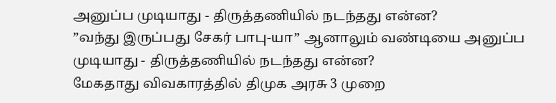அனுப்ப முடியாது - திருத்தணியில் நடந்தது என்ன?
”வந்து இருப்பது சேகர் பாபு-யா” ஆனாலும் வண்டியை அனுப்ப முடியாது - திருத்தணியில் நடந்தது என்ன?
மேகதாது விவகாரத்தில் திமுக அரசு 3 முறை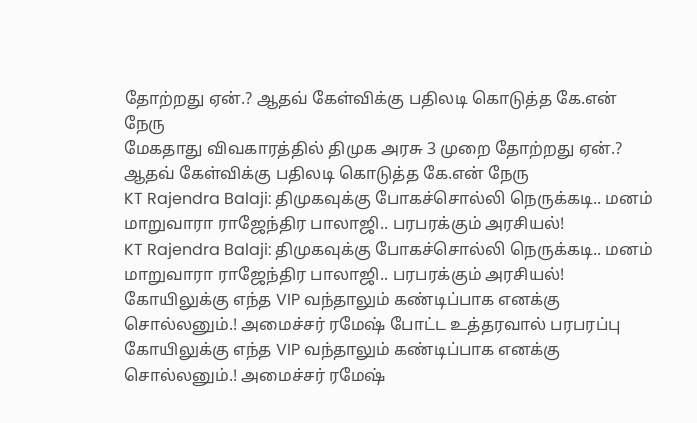தோற்றது ஏன்.? ஆதவ் கேள்விக்கு பதிலடி கொடுத்த கே.என் நேரு
மேகதாது விவகாரத்தில் திமுக அரசு 3 முறை தோற்றது ஏன்.? ஆதவ் கேள்விக்கு பதிலடி கொடுத்த கே.என் நேரு
KT Rajendra Balaji: திமுகவுக்கு போகச்சொல்லி நெருக்கடி.. மனம் மாறுவாரா ராஜேந்திர பாலாஜி.. பரபரக்கும் அரசியல்!
KT Rajendra Balaji: திமுகவுக்கு போகச்சொல்லி நெருக்கடி.. மனம் மாறுவாரா ராஜேந்திர பாலாஜி.. பரபரக்கும் அரசியல்!
கோயிலுக்கு எந்த VIP வந்தாலும் கண்டிப்பாக எனக்கு சொல்லனும்.! அமைச்சர் ரமேஷ் போட்ட உத்தரவால் பரபரப்பு
கோயிலுக்கு எந்த VIP வந்தாலும் கண்டிப்பாக எனக்கு சொல்லனும்.! அமைச்சர் ரமேஷ்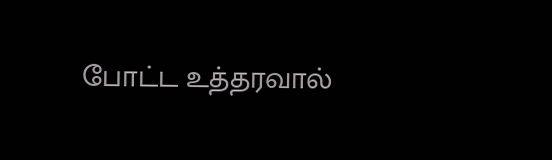போட்ட உத்தரவால்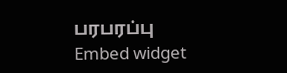பரபரப்பு
Embed widget